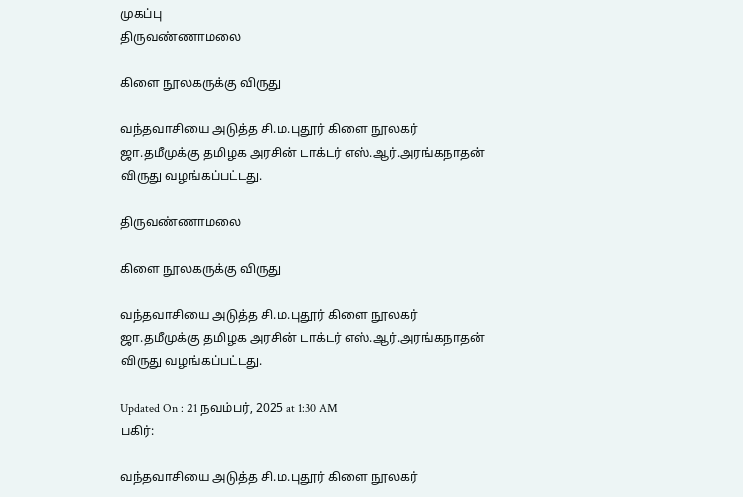முகப்பு
திருவண்ணாமலை

கிளை நூலகருக்கு விருது

வந்தவாசியை அடுத்த சி.ம.புதூர் கிளை நூலகர் ஜா.தமீமுக்கு தமிழக அரசின் டாக்டர் எஸ்.ஆர்.அரங்கநாதன் விருது வழங்கப்பட்டது.

திருவண்ணாமலை

கிளை நூலகருக்கு விருது

வந்தவாசியை அடுத்த சி.ம.புதூர் கிளை நூலகர் ஜா.தமீமுக்கு தமிழக அரசின் டாக்டர் எஸ்.ஆர்.அரங்கநாதன் விருது வழங்கப்பட்டது.

Updated On : 21 நவம்பர், 2025 at 1:30 AM
பகிர்:

வந்தவாசியை அடுத்த சி.ம.புதூர் கிளை நூலகர்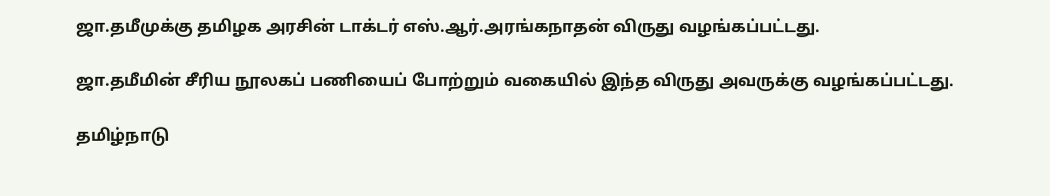ஜா.தமீமுக்கு தமிழக அரசின் டாக்டர் எஸ்.ஆர்.அரங்கநாதன் விருது வழங்கப்பட்டது.

ஜா.தமீமின் சீரிய நூலகப் பணியைப் போற்றும் வகையில் இந்த விருது அவருக்கு வழங்கப்பட்டது.

தமிழ்நாடு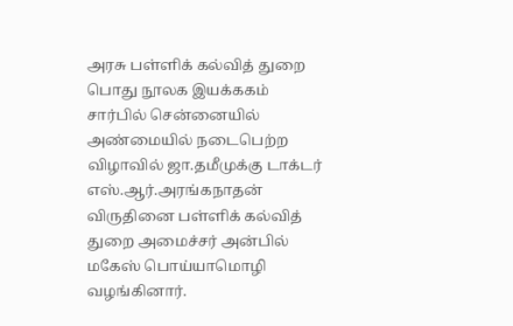அரசு பள்ளிக் கல்வித் துறை பொது நூலக இயக்ககம் சார்பில் சென்னையில் அண்மையில் நடைபெற்ற விழாவில் ஜா.தமீமுக்கு டாக்டர் எஸ்.ஆர்.அரங்கநாதன் விருதினை பள்ளிக் கல்வித் துறை அமைச்சர் அன்பில் மகேஸ் பொய்யாமொழி வழங்கினார்.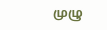முழு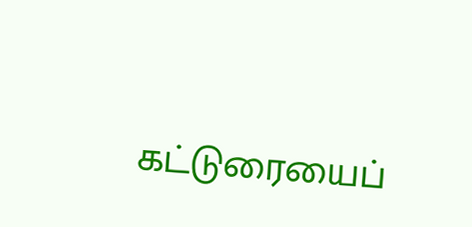கட்டுரையைப்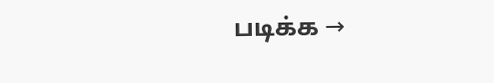படிக்க →